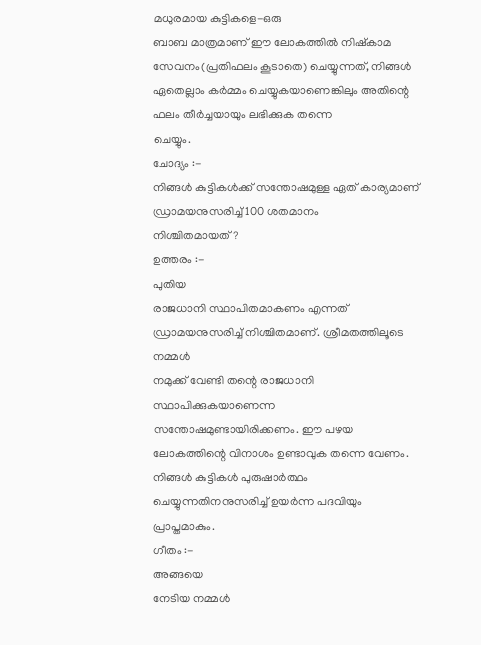മധുരമായ കുട്ടികളെ-ഒരു
ബാബ മാത്രമാണ് ഈ ലോകത്തിൽ നിഷ്കാമ സേവനം(പ്രതിഫലം കൂടാതെ) ചെയ്യുന്നത്, നിങ്ങൾ
ഏതെല്ലാം കർമ്മം ചെയ്യുകയാണെങ്കിലും അതിന്റെ ഫലം തീർച്ചയായും ലഭിക്കുക തന്നെ
ചെയ്യും.
ചോദ്യം :-
നിങ്ങൾ കുട്ടികൾക്ക് സന്തോഷമുള്ള ഏത് കാര്യമാണ് ഡ്രാമയനുസരിച്ച് 100 ശതമാനം
നിശ്ചിതമായത്?
ഉത്തരം :-
പുതിയ
രാജധാനി സ്ഥാപിതമാകണം എന്നത് ഡ്രാമയനുസരിച്ച് നിശ്ചിതമാണ്. ശ്രീമതത്തിലൂടെ നമ്മൾ
നമുക്ക് വേണ്ടി തന്റെ രാജധാനി സ്ഥാപിക്കുകയാണെന്ന സന്തോഷമുണ്ടായിരിക്കണം. ഈ പഴയ
ലോകത്തിന്റെ വിനാശം ഉണ്ടാവുക തന്നെ വേണം. നിങ്ങൾ കുട്ടികൾ പുരുഷാർത്ഥം
ചെയ്യുന്നതിനനുസരിച്ച് ഉയർന്ന പദവിയും പ്രാപ്തമാകും.
ഗീതം :-
അങ്ങയെ
നേടിയ നമ്മൾ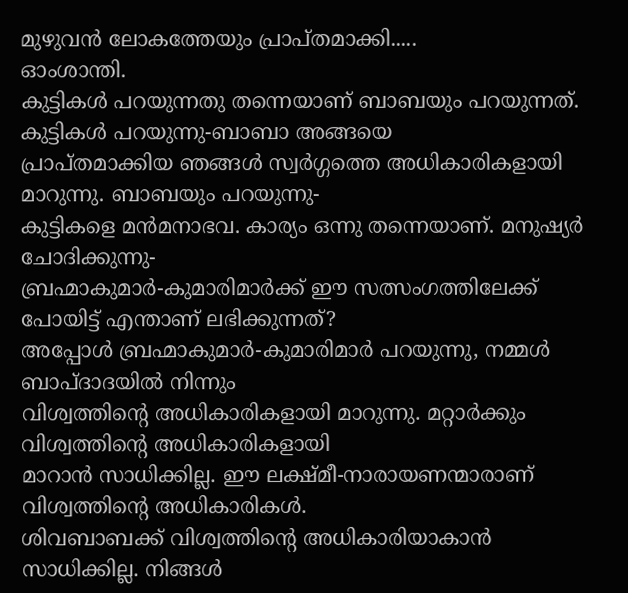മുഴുവൻ ലോകത്തേയും പ്രാപ്തമാക്കി.....
ഓംശാന്തി.
കുട്ടികൾ പറയുന്നതു തന്നെയാണ് ബാബയും പറയുന്നത്. കുട്ടികൾ പറയുന്നു-ബാബാ അങ്ങയെ
പ്രാപ്തമാക്കിയ ഞങ്ങൾ സ്വർഗ്ഗത്തെ അധികാരികളായി മാറുന്നു. ബാബയും പറയുന്നു-
കുട്ടികളെ മൻമനാഭവ. കാര്യം ഒന്നു തന്നെയാണ്. മനുഷ്യർ ചോദിക്കുന്നു-
ബ്രഹ്മാകുമാർ-കുമാരിമാർക്ക് ഈ സത്സംഗത്തിലേക്ക് പോയിട്ട് എന്താണ് ലഭിക്കുന്നത്?
അപ്പോൾ ബ്രഹ്മാകുമാർ-കുമാരിമാർ പറയുന്നു, നമ്മൾ ബാപ്ദാദയിൽ നിന്നും
വിശ്വത്തിന്റെ അധികാരികളായി മാറുന്നു. മറ്റാർക്കും വിശ്വത്തിന്റെ അധികാരികളായി
മാറാൻ സാധിക്കില്ല. ഈ ലക്ഷ്മീ-നാരായണന്മാരാണ് വിശ്വത്തിന്റെ അധികാരികൾ.
ശിവബാബക്ക് വിശ്വത്തിന്റെ അധികാരിയാകാൻ സാധിക്കില്ല. നിങ്ങൾ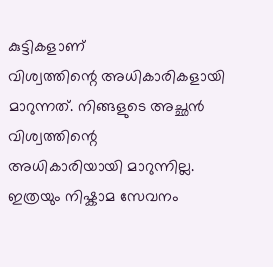കുട്ടികളാണ്
വിശ്വത്തിന്റെ അധികാരികളായി മാറുന്നത്. നിങ്ങളുടെ അച്ഛൻ വിശ്വത്തിന്റെ
അധികാരിയായി മാറുന്നില്ല. ഇത്രയും നിഷ്കാമ സേവനം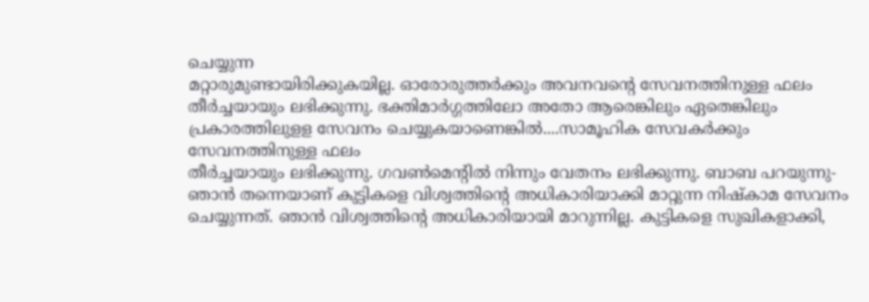ചെയ്യുന്ന
മറ്റാരുമുണ്ടായിരിക്കുകയില്ല. ഓരോരുത്തർക്കും അവനവന്റെ സേവനത്തിനുള്ള ഫലം
തീർച്ചയായും ലഭിക്കുന്നു. ഭക്തിമാർഗ്ഗത്തിലോ അതോ ആരെങ്കിലും ഏതെങ്കിലും
പ്രകാരത്തിലുളള സേവനം ചെയ്യുകയാണെങ്കിൽ....സാമൂഹിക സേവകർക്കും സേവനത്തിനുള്ള ഫലം
തീർച്ചയായും ലഭിക്കുന്നു. ഗവൺമെന്റിൽ നിന്നും വേതനം ലഭിക്കുന്നു. ബാബ പറയുന്നു-
ഞാൻ തന്നെയാണ് കുട്ടികളെ വിശ്വത്തിന്റെ അധികാരിയാക്കി മാറ്റുന്ന നിഷ്കാമ സേവനം
ചെയ്യുന്നത്. ഞാൻ വിശ്വത്തിന്റെ അധികാരിയായി മാറുന്നില്ല. കുട്ടികളെ സുഖികളാക്കി,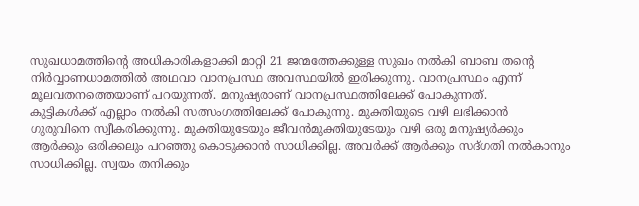സുഖധാമത്തിന്റെ അധികാരികളാക്കി മാറ്റി 21 ജന്മത്തേക്കുള്ള സുഖം നൽകി ബാബ തന്റെ
നിർവ്വാണധാമത്തിൽ അഥവാ വാനപ്രസ്ഥ അവസ്ഥയിൽ ഇരിക്കുന്നു. വാനപ്രസ്ഥം എന്ന്
മൂലവതനത്തെയാണ് പറയുന്നത്. മനുഷ്യരാണ് വാനപ്രസ്ഥത്തിലേക്ക് പോകുന്നത്.
കുട്ടികൾക്ക് എല്ലാം നൽകി സത്സംഗത്തിലേക്ക് പോകുന്നു. മുക്തിയുടെ വഴി ലഭിക്കാൻ
ഗുരുവിനെ സ്വീകരിക്കുന്നു. മുക്തിയുടേയും ജീവൻമുക്തിയുടേയും വഴി ഒരു മനുഷ്യർക്കും
ആർക്കും ഒരിക്കലും പറഞ്ഞു കൊടുക്കാൻ സാധിക്കില്ല. അവർക്ക് ആർക്കും സദ്ഗതി നൽകാനും
സാധിക്കില്ല. സ്വയം തനിക്കും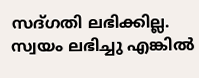സദ്ഗതി ലഭിക്കില്ല. സ്വയം ലഭിച്ചു എങ്കിൽ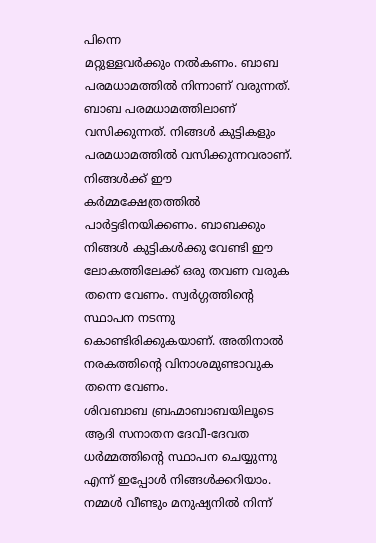പിന്നെ
മറ്റുള്ളവർക്കും നൽകണം. ബാബ പരമധാമത്തിൽ നിന്നാണ് വരുന്നത്. ബാബ പരമധാമത്തിലാണ്
വസിക്കുന്നത്. നിങ്ങൾ കുട്ടികളും പരമധാമത്തിൽ വസിക്കുന്നവരാണ്. നിങ്ങൾക്ക് ഈ
കർമ്മക്ഷേത്രത്തിൽ പാർട്ടഭിനയിക്കണം. ബാബക്കും നിങ്ങൾ കുട്ടികൾക്കു വേണ്ടി ഈ
ലോകത്തിലേക്ക് ഒരു തവണ വരുക തന്നെ വേണം. സ്വർഗ്ഗത്തിന്റെ സ്ഥാപന നടന്നു
കൊണ്ടിരിക്കുകയാണ്. അതിനാൽ നരകത്തിന്റെ വിനാശമുണ്ടാവുക തന്നെ വേണം.
ശിവബാബ ബ്രഹ്മാബാബയിലൂടെ ആദി സനാതന ദേവീ-ദേവത ധർമ്മത്തിന്റെ സ്ഥാപന ചെയ്യുന്നു
എന്ന് ഇപ്പോൾ നിങ്ങൾക്കറിയാം. നമ്മൾ വീണ്ടും മനുഷ്യനിൽ നിന്ന്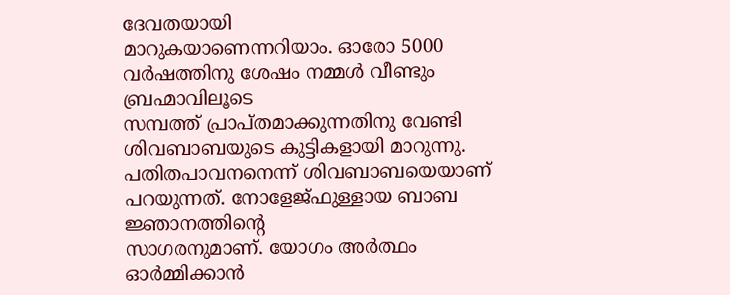ദേവതയായി
മാറുകയാണെന്നറിയാം. ഓരോ 5000 വർഷത്തിനു ശേഷം നമ്മൾ വീണ്ടും ബ്രഹ്മാവിലൂടെ
സമ്പത്ത് പ്രാപ്തമാക്കുന്നതിനു വേണ്ടി ശിവബാബയുടെ കുട്ടികളായി മാറുന്നു.
പതിതപാവനനെന്ന് ശിവബാബയെയാണ് പറയുന്നത്. നോളേജ്ഫുള്ളായ ബാബ ജ്ഞാനത്തിന്റെ
സാഗരനുമാണ്. യോഗം അർത്ഥം ഓർമ്മിക്കാൻ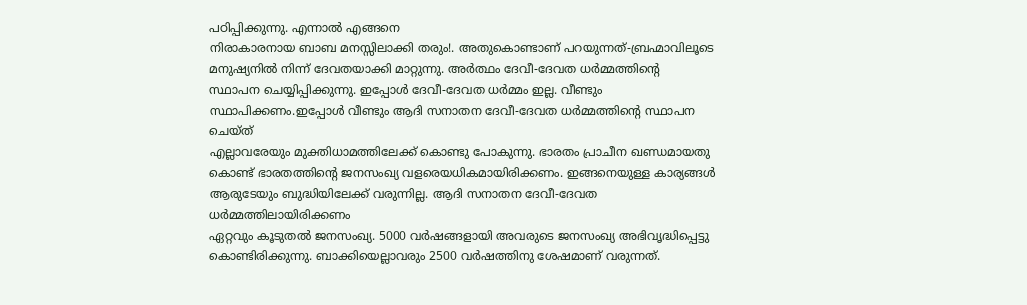പഠിപ്പിക്കുന്നു. എന്നാൽ എങ്ങനെ
നിരാകാരനായ ബാബ മനസ്സിലാക്കി തരും!. അതുകൊണ്ടാണ് പറയുന്നത്-ബ്രഹ്മാവിലൂടെ
മനുഷ്യനിൽ നിന്ന് ദേവതയാക്കി മാറ്റുന്നു. അർത്ഥം ദേവീ-ദേവത ധർമ്മത്തിന്റെ
സ്ഥാപന ചെയ്യിപ്പിക്കുന്നു. ഇപ്പോൾ ദേവീ-ദേവത ധർമ്മം ഇല്ല. വീണ്ടും
സ്ഥാപിക്കണം.ഇപ്പോൾ വീണ്ടും ആദി സനാതന ദേവീ-ദേവത ധർമ്മത്തിന്റെ സ്ഥാപന ചെയ്ത്
എല്ലാവരേയും മുക്തിധാമത്തിലേക്ക് കൊണ്ടു പോകുന്നു. ഭാരതം പ്രാചീന ഖണ്ഡമായതു
കൊണ്ട് ഭാരതത്തിന്റെ ജനസംഖ്യ വളരെയധികമായിരിക്കണം. ഇങ്ങനെയുള്ള കാര്യങ്ങൾ
ആരുടേയും ബുദ്ധിയിലേക്ക് വരുന്നില്ല. ആദി സനാതന ദേവീ-ദേവത ധർമ്മത്തിലായിരിക്കണം
ഏറ്റവും കൂടുതൽ ജനസംഖ്യ. 5000 വർഷങ്ങളായി അവരുടെ ജനസംഖ്യ അഭിവൃദ്ധിപ്പെട്ടു
കൊണ്ടിരിക്കുന്നു. ബാക്കിയെല്ലാവരും 2500 വർഷത്തിനു ശേഷമാണ് വരുന്നത്.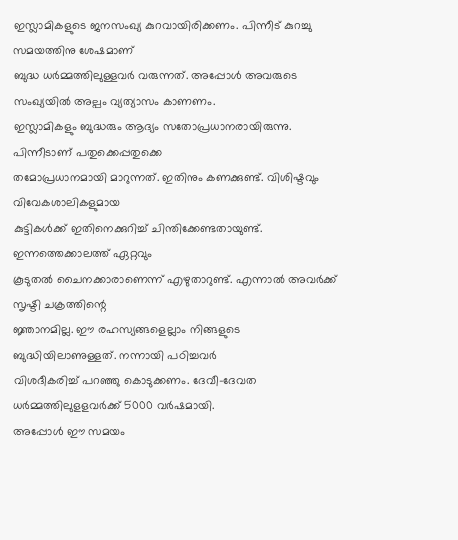ഇസ്ലാമികളുടെ ജനസംഖ്യ കുറവായിരിക്കണം. പിന്നീട് കുറച്ചു സമയത്തിനു ശേഷമാണ്
ബുദ്ധ ധർമ്മത്തിലുള്ളവർ വരുന്നത്. അപ്പോൾ അവരുടെ സംഖ്യയിൽ അല്പം വ്യത്യാസം കാണണം.
ഇസ്ലാമികളും ബുദ്ധരും ആദ്യം സതോപ്രധാനരായിരുന്നു. പിന്നീടാണ് പതുക്കെപ്പതുക്കെ
തമോപ്രധാനമായി മാറുന്നത്. ഇതിനും കണക്കുണ്ട്. വിശിഷ്ടവും വിവേകശാലികളുമായ
കുട്ടികൾക്ക് ഇതിനെക്കുറിച്ച് ചിന്തിക്കേണ്ടതായുണ്ട്. ഇന്നത്തെക്കാലത്ത് ഏറ്റവും
കൂടുതൽ ചൈനക്കാരാണെന്ന് എഴുതാറുണ്ട്. എന്നാൽ അവർക്ക് സൃഷ്ടി ചക്രത്തിന്റെ
ജ്ഞാനമില്ല. ഈ രഹസ്യങ്ങളെല്ലാം നിങ്ങളുടെ ബുദ്ധിയിലാണുള്ളത്. നന്നായി പഠിച്ചവർ
വിശദീകരിച്ച് പറഞ്ഞു കൊടുക്കണം. ദേവീ-ദേവത ധർമ്മത്തിലുളളവർക്ക് 5000 വർഷമായി.
അപ്പോൾ ഈ സമയം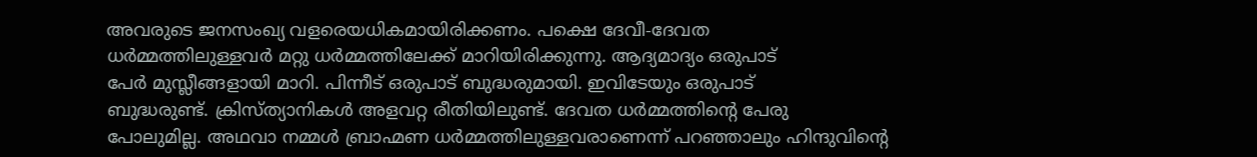അവരുടെ ജനസംഖ്യ വളരെയധികമായിരിക്കണം. പക്ഷെ ദേവീ-ദേവത
ധർമ്മത്തിലുള്ളവർ മറ്റു ധർമ്മത്തിലേക്ക് മാറിയിരിക്കുന്നു. ആദ്യമാദ്യം ഒരുപാട്
പേർ മുസ്ലീങ്ങളായി മാറി. പിന്നീട് ഒരുപാട് ബുദ്ധരുമായി. ഇവിടേയും ഒരുപാട്
ബുദ്ധരുണ്ട്. ക്രിസ്ത്യാനികൾ അളവറ്റ രീതിയിലുണ്ട്. ദേവത ധർമ്മത്തിന്റെ പേരു
പോലുമില്ല. അഥവാ നമ്മൾ ബ്രാഹ്മണ ധർമ്മത്തിലുള്ളവരാണെന്ന് പറഞ്ഞാലും ഹിന്ദുവിന്റെ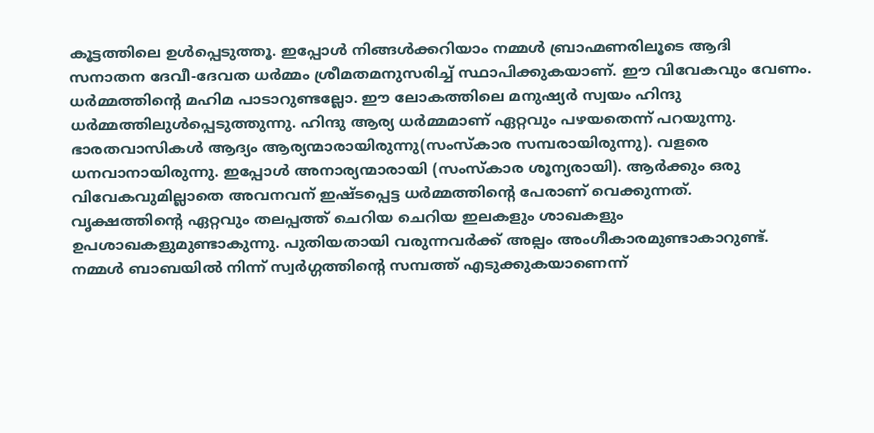കൂട്ടത്തിലെ ഉൾപ്പെടുത്തൂ. ഇപ്പോൾ നിങ്ങൾക്കറിയാം നമ്മൾ ബ്രാഹ്മണരിലൂടെ ആദി
സനാതന ദേവീ-ദേവത ധർമ്മം ശ്രീമതമനുസരിച്ച് സ്ഥാപിക്കുകയാണ്. ഈ വിവേകവും വേണം.
ധർമ്മത്തിന്റെ മഹിമ പാടാറുണ്ടല്ലോ. ഈ ലോകത്തിലെ മനുഷ്യർ സ്വയം ഹിന്ദു
ധർമ്മത്തിലുൾപ്പെടുത്തുന്നു. ഹിന്ദു ആര്യ ധർമ്മമാണ് ഏറ്റവും പഴയതെന്ന് പറയുന്നു.
ഭാരതവാസികൾ ആദ്യം ആര്യന്മാരായിരുന്നു(സംസ്കാര സമ്പരായിരുന്നു). വളരെ
ധനവാനായിരുന്നു. ഇപ്പോൾ അനാര്യന്മാരായി (സംസ്കാര ശൂന്യരായി). ആർക്കും ഒരു
വിവേകവുമില്ലാതെ അവനവന് ഇഷ്ടപ്പെട്ട ധർമ്മത്തിന്റെ പേരാണ് വെക്കുന്നത്.
വൃക്ഷത്തിന്റെ ഏറ്റവും തലപ്പത്ത് ചെറിയ ചെറിയ ഇലകളും ശാഖകളും
ഉപശാഖകളുമുണ്ടാകുന്നു. പുതിയതായി വരുന്നവർക്ക് അല്പം അംഗീകാരമുണ്ടാകാറുണ്ട്.
നമ്മൾ ബാബയിൽ നിന്ന് സ്വർഗ്ഗത്തിന്റെ സമ്പത്ത് എടുക്കുകയാണെന്ന്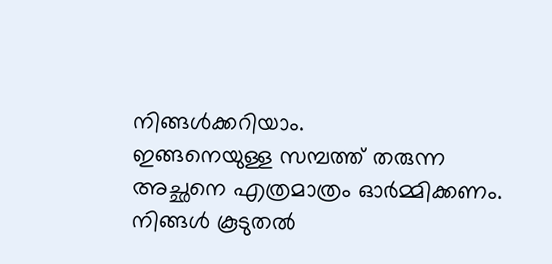നിങ്ങൾക്കറിയാം.
ഇങ്ങനെയുള്ള സമ്പത്ത് തരുന്ന അച്ഛനെ എത്രമാത്രം ഓർമ്മിക്കണം. നിങ്ങൾ കൂടുതൽ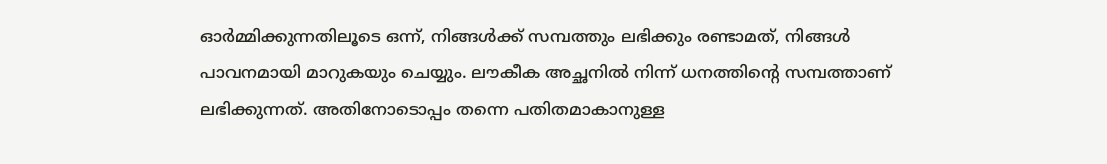ഓർമ്മിക്കുന്നതിലൂടെ ഒന്ന്, നിങ്ങൾക്ക് സമ്പത്തും ലഭിക്കും രണ്ടാമത്, നിങ്ങൾ
പാവനമായി മാറുകയും ചെയ്യും. ലൗകീക അച്ഛനിൽ നിന്ന് ധനത്തിന്റെ സമ്പത്താണ്
ലഭിക്കുന്നത്. അതിനോടൊപ്പം തന്നെ പതിതമാകാനുള്ള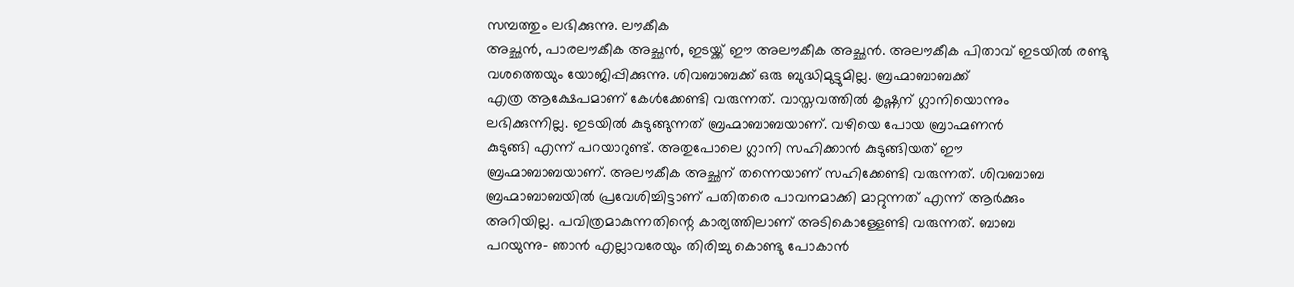സമ്പത്തും ലഭിക്കുന്നു. ലൗകീക
അച്ഛൻ, പാരലൗകീക അച്ഛൻ, ഇടയ്ക്ക് ഈ അലൗകീക അച്ഛൻ. അലൗകീക പിതാവ് ഇടയിൽ രണ്ടു
വശത്തെയും യോജിപ്പിക്കുന്നു. ശിവബാബക്ക് ഒരു ബുദ്ധിമുട്ടുമില്ല. ബ്രഹ്മാബാബക്ക്
എത്ര ആക്ഷേപമാണ് കേൾക്കേണ്ടി വരുന്നത്. വാസ്തവത്തിൽ കൃഷ്ണന് ഗ്ലാനിയൊന്നും
ലഭിക്കുന്നില്ല. ഇടയിൽ കുടുങ്ങുന്നത് ബ്രഹ്മാബാബയാണ്. വഴിയെ പോയ ബ്രാഹ്മണൻ
കുടുങ്ങി എന്ന് പറയാറുണ്ട്. അതുപോലെ ഗ്ലാനി സഹിക്കാൻ കുടുങ്ങിയത് ഈ
ബ്രഹ്മാബാബയാണ്. അലൗകീക അച്ഛന് തന്നെയാണ് സഹിക്കേണ്ടി വരുന്നത്. ശിവബാബ
ബ്രഹ്മാബാബയിൽ പ്രവേശിച്ചിട്ടാണ് പതിതരെ പാവനമാക്കി മാറ്റുന്നത് എന്ന് ആർക്കും
അറിയില്ല. പവിത്രമാകുന്നതിന്റെ കാര്യത്തിലാണ് അടികൊള്ളേണ്ടി വരുന്നത്. ബാബ
പറയുന്നു- ഞാൻ എല്ലാവരേയും തിരിച്ചു കൊണ്ടു പോകാൻ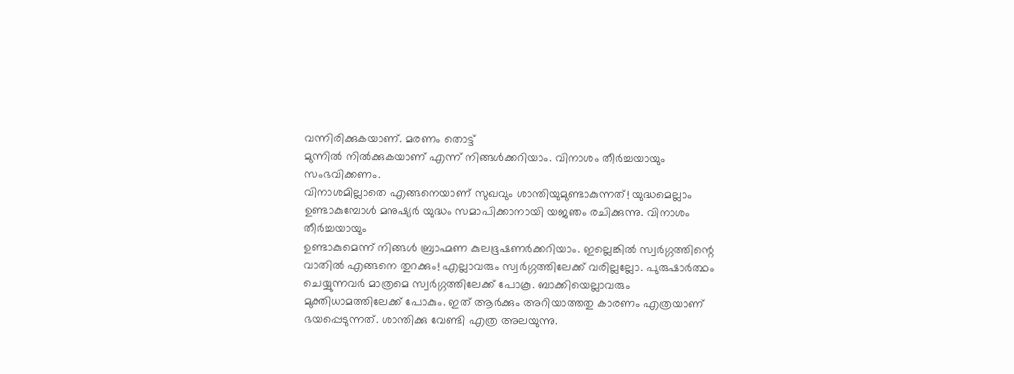വന്നിരിക്കുകയാണ്. മരണം തൊട്ട്
മുന്നിൽ നിൽക്കുകയാണ് എന്ന് നിങ്ങൾക്കറിയാം. വിനാശം തീർച്ചയായും സംഭവിക്കണം.
വിനാശമില്ലാതെ എങ്ങനെയാണ് സുഖവും ശാന്തിയുമുണ്ടാകുന്നത്! യുദ്ധമെല്ലാം
ഉണ്ടാകുമ്പോൾ മനുഷ്യർ യുദ്ധം സമാപിക്കാനായി യജഞം രചിക്കുന്നു. വിനാശം തീർച്ചയായും
ഉണ്ടാകുമെന്ന് നിങ്ങൾ ബ്രാഹ്മണ കുലഭൂഷണർക്കറിയാം. ഇല്ലെങ്കിൽ സ്വർഗ്ഗത്തിന്റെ
വാതിൽ എങ്ങനെ തുറക്കും! എല്ലാവരും സ്വർഗ്ഗത്തിലേക്ക് വരില്ലല്ലോ. പുരുഷാർത്ഥം
ചെയ്യുന്നവർ മാത്രമെ സ്വർഗ്ഗത്തിലേക്ക് പോകൂ. ബാക്കിയെല്ലാവരും
മുക്തിധാമത്തിലേക്ക് പോകും. ഇത് ആർക്കും അറിയാത്തതു കാരണം എത്രയാണ്
ഭയപ്പെടുന്നത്. ശാന്തിക്കു വേണ്ടി എത്ര അലയുന്നു.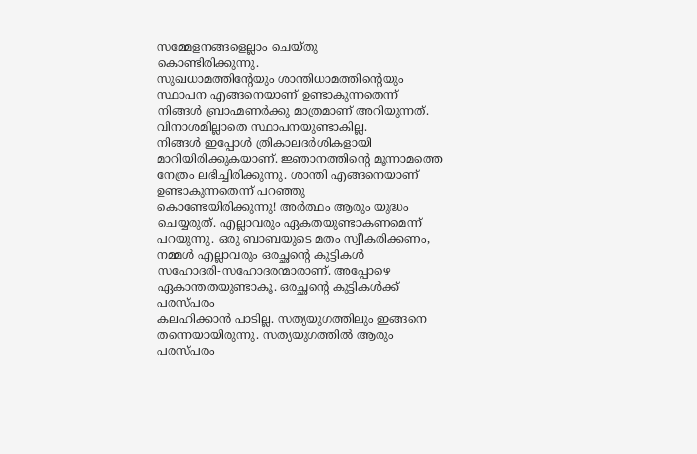സമ്മേളനങ്ങളെല്ലാം ചെയ്തു
കൊണ്ടിരിക്കുന്നു.
സുഖധാമത്തിന്റേയും ശാന്തിധാമത്തിന്റെയും സ്ഥാപന എങ്ങനെയാണ് ഉണ്ടാകുന്നതെന്ന്
നിങ്ങൾ ബ്രാഹ്മണർക്കു മാത്രമാണ് അറിയുന്നത്. വിനാശമില്ലാതെ സ്ഥാപനയുണ്ടാകില്ല.
നിങ്ങൾ ഇപ്പോൾ ത്രികാലദർശികളായി മാറിയിരിക്കുകയാണ്. ജ്ഞാനത്തിന്റെ മൂന്നാമത്തെ
നേത്രം ലഭിച്ചിരിക്കുന്നു. ശാന്തി എങ്ങനെയാണ് ഉണ്ടാകുന്നതെന്ന് പറഞ്ഞു
കൊണ്ടേയിരിക്കുന്നു! അർത്ഥം ആരും യുദ്ധം ചെയ്യരുത്. എല്ലാവരും ഏകതയുണ്ടാകണമെന്ന്
പറയുന്നു. ഒരു ബാബയുടെ മതം സ്വീകരിക്കണം, നമ്മൾ എല്ലാവരും ഒരച്ഛന്റെ കുട്ടികൾ
സഹോദരി-സഹോദരന്മാരാണ്. അപ്പോഴെ ഏകാന്തതയുണ്ടാകൂ. ഒരച്ഛന്റെ കുട്ടികൾക്ക് പരസ്പരം
കലഹിക്കാൻ പാടില്ല. സത്യയുഗത്തിലും ഇങ്ങനെ തന്നെയായിരുന്നു. സത്യയുഗത്തിൽ ആരും
പരസ്പരം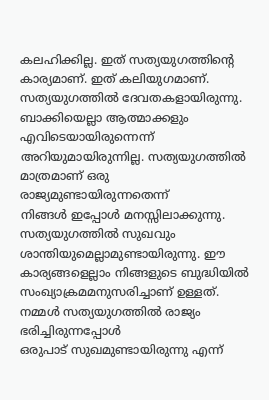കലഹിക്കില്ല. ഇത് സത്യയുഗത്തിന്റെ കാര്യമാണ്. ഇത് കലിയുഗമാണ്.
സത്യയുഗത്തിൽ ദേവതകളായിരുന്നു. ബാക്കിയെല്ലാ ആത്മാക്കളും എവിടെയായിരുന്നെന്ന്
അറിയുമായിരുന്നില്ല. സത്യയുഗത്തിൽ മാത്രമാണ് ഒരു രാജ്യമുണ്ടായിരുന്നതെന്ന്
നിങ്ങൾ ഇപ്പോൾ മനസ്സിലാക്കുന്നു. സത്യയുഗത്തിൽ സുഖവും
ശാന്തിയുമെല്ലാമുണ്ടായിരുന്നു. ഈ കാര്യങ്ങളെല്ലാം നിങ്ങളുടെ ബുദ്ധിയിൽ
സംഖ്യാക്രമമനുസരിച്ചാണ് ഉള്ളത്. നമ്മൾ സത്യയുഗത്തിൽ രാജ്യം ഭരിച്ചിരുന്നപ്പോൾ
ഒരുപാട് സുഖമുണ്ടായിരുന്നു എന്ന്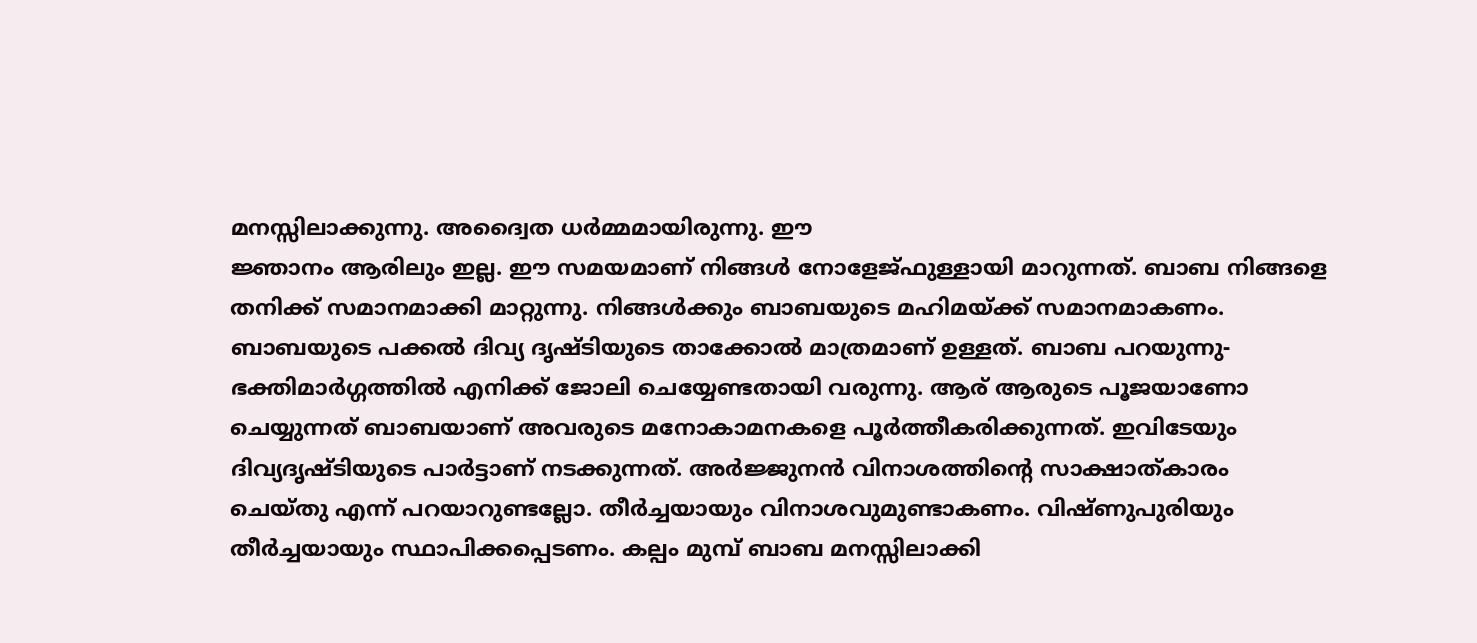മനസ്സിലാക്കുന്നു. അദ്വൈത ധർമ്മമായിരുന്നു. ഈ
ജ്ഞാനം ആരിലും ഇല്ല. ഈ സമയമാണ് നിങ്ങൾ നോളേജ്ഫുള്ളായി മാറുന്നത്. ബാബ നിങ്ങളെ
തനിക്ക് സമാനമാക്കി മാറ്റുന്നു. നിങ്ങൾക്കും ബാബയുടെ മഹിമയ്ക്ക് സമാനമാകണം.
ബാബയുടെ പക്കൽ ദിവ്യ ദൃഷ്ടിയുടെ താക്കോൽ മാത്രമാണ് ഉള്ളത്. ബാബ പറയുന്നു-
ഭക്തിമാർഗ്ഗത്തിൽ എനിക്ക് ജോലി ചെയ്യേണ്ടതായി വരുന്നു. ആര് ആരുടെ പൂജയാണോ
ചെയ്യുന്നത് ബാബയാണ് അവരുടെ മനോകാമനകളെ പൂർത്തീകരിക്കുന്നത്. ഇവിടേയും
ദിവ്യദൃഷ്ടിയുടെ പാർട്ടാണ് നടക്കുന്നത്. അർജ്ജുനൻ വിനാശത്തിന്റെ സാക്ഷാത്കാരം
ചെയ്തു എന്ന് പറയാറുണ്ടല്ലോ. തീർച്ചയായും വിനാശവുമുണ്ടാകണം. വിഷ്ണുപുരിയും
തീർച്ചയായും സ്ഥാപിക്കപ്പെടണം. കല്പം മുമ്പ് ബാബ മനസ്സിലാക്കി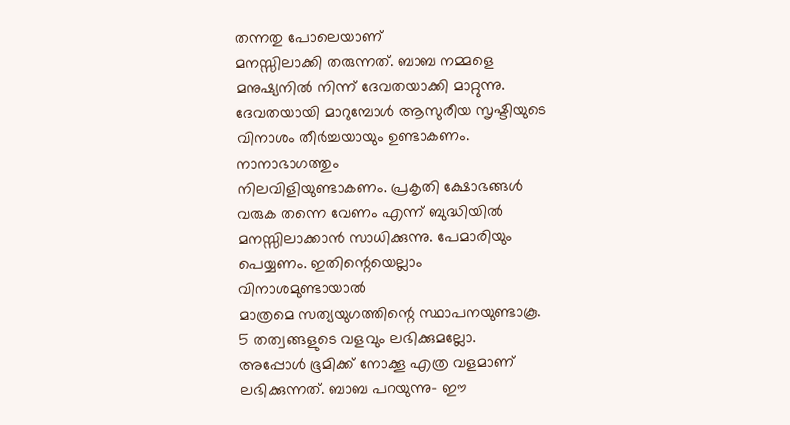തന്നതു പോലെയാണ്
മനസ്സിലാക്കി തരുന്നത്. ബാബ നമ്മളെ മനുഷ്യനിൽ നിന്ന് ദേവതയാക്കി മാറ്റുന്നു.
ദേവതയായി മാറുമ്പോൾ ആസുരീയ സൃഷ്ടിയുടെ വിനാശം തീർച്ചയായും ഉണ്ടാകണം. നാനാഭാഗത്തും
നിലവിളിയുണ്ടാകണം. പ്രകൃതി ക്ഷോഭങ്ങൾ വരുക തന്നെ വേണം എന്ന് ബുദ്ധിയിൽ
മനസ്സിലാക്കാൻ സാധിക്കുന്നു. പേമാരിയും പെയ്യണം. ഇതിന്റെയെല്ലാം വിനാശമുണ്ടായാൽ
മാത്രമെ സത്യയുഗത്തിന്റെ സ്ഥാപനയുണ്ടാകൂ. 5 തത്വങ്ങളുടെ വളവും ലഭിക്കുമല്ലോ.
അപ്പോൾ ഭൂമിക്ക് നോക്കൂ എത്ര വളമാണ് ലഭിക്കുന്നത്. ബാബ പറയുന്നു- ഈ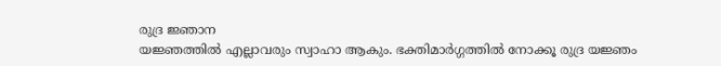രുദ്ര ജ്ഞാന
യജ്ഞത്തിൽ എല്ലാവരും സ്വാഹാ ആകും. ഭക്തിമാർഗ്ഗത്തിൽ നോക്കൂ രുദ്ര യജ്ഞം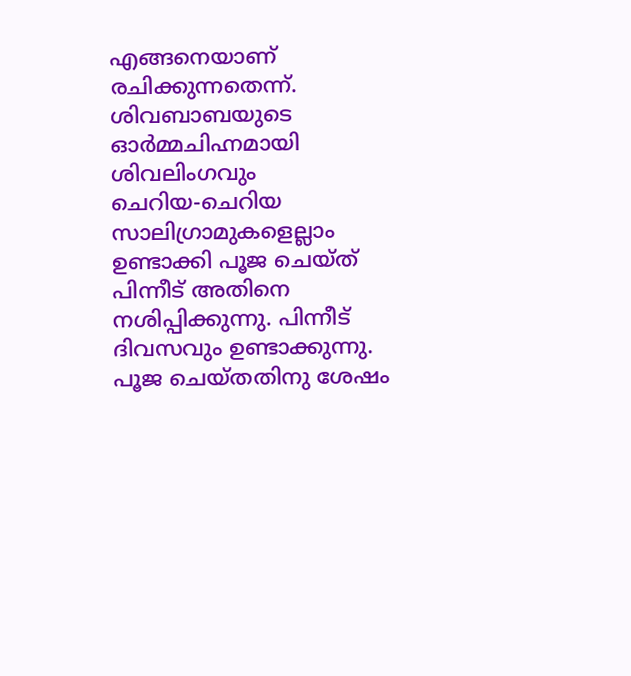എങ്ങനെയാണ് രചിക്കുന്നതെന്ന്. ശിവബാബയുടെ ഓർമ്മചിഹ്നമായി ശിവലിംഗവും
ചെറിയ-ചെറിയ സാലിഗ്രാമുകളെല്ലാം ഉണ്ടാക്കി പൂജ ചെയ്ത് പിന്നീട് അതിനെ
നശിപ്പിക്കുന്നു. പിന്നീട് ദിവസവും ഉണ്ടാക്കുന്നു. പൂജ ചെയ്തതിനു ശേഷം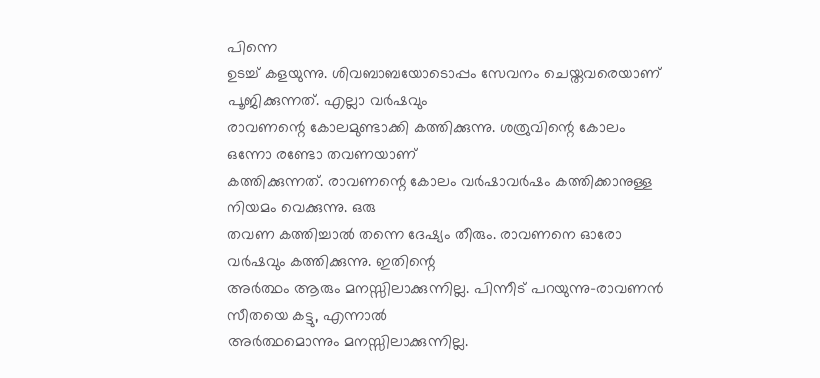പിന്നെ
ഉടച്ച് കളയുന്നു. ശിവബാബയോടൊപ്പം സേവനം ചെയ്തവരെയാണ് പൂജിക്കുന്നത്. എല്ലാ വർഷവും
രാവണന്റെ കോലമുണ്ടാക്കി കത്തിക്കുന്നു. ശത്രുവിന്റെ കോലം ഒന്നോ രണ്ടോ തവണയാണ്
കത്തിക്കുന്നത്. രാവണന്റെ കോലം വർഷാവർഷം കത്തിക്കാനുള്ള നിയമം വെക്കുന്നു. ഒരു
തവണ കത്തിച്ചാൽ തന്നെ ദേഷ്യം തീരും. രാവണനെ ഓരോ വർഷവും കത്തിക്കുന്നു. ഇതിന്റെ
അർത്ഥം ആരും മനസ്സിലാക്കുന്നില്ല. പിന്നീട് പറയുന്നു-രാവണൻ സീതയെ കട്ടു, എന്നാൽ
അർത്ഥമൊന്നും മനസ്സിലാക്കുന്നില്ല.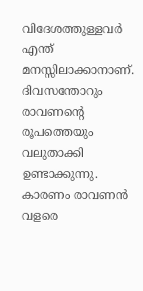വിദേശത്തുള്ളവർ എന്ത് മനസ്സിലാക്കാനാണ്.
ദിവസന്തോറും രാവണന്റെ രൂപത്തെയും വലുതാക്കി ഉണ്ടാക്കുന്നു. കാരണം രാവണൻ വളരെ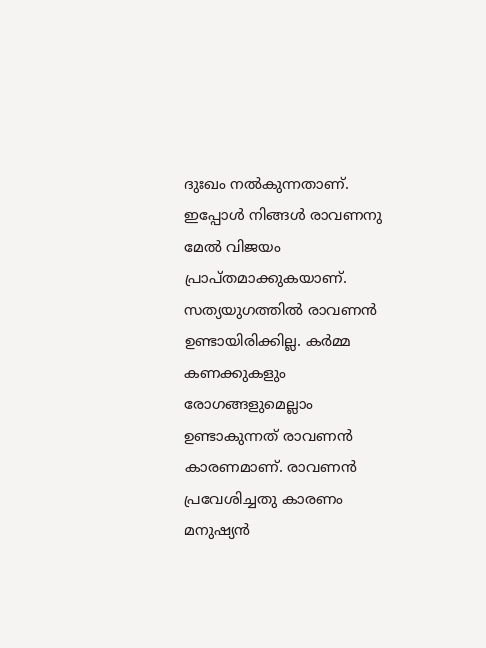ദുഃഖം നൽകുന്നതാണ്. ഇപ്പോൾ നിങ്ങൾ രാവണനു മേൽ വിജയം പ്രാപ്തമാക്കുകയാണ്.
സത്യയുഗത്തിൽ രാവണൻ ഉണ്ടായിരിക്കില്ല. കർമ്മ കണക്കുകളും രോഗങ്ങളുമെല്ലാം
ഉണ്ടാകുന്നത് രാവണൻ കാരണമാണ്. രാവണൻ പ്രവേശിച്ചതു കാരണം മനുഷ്യൻ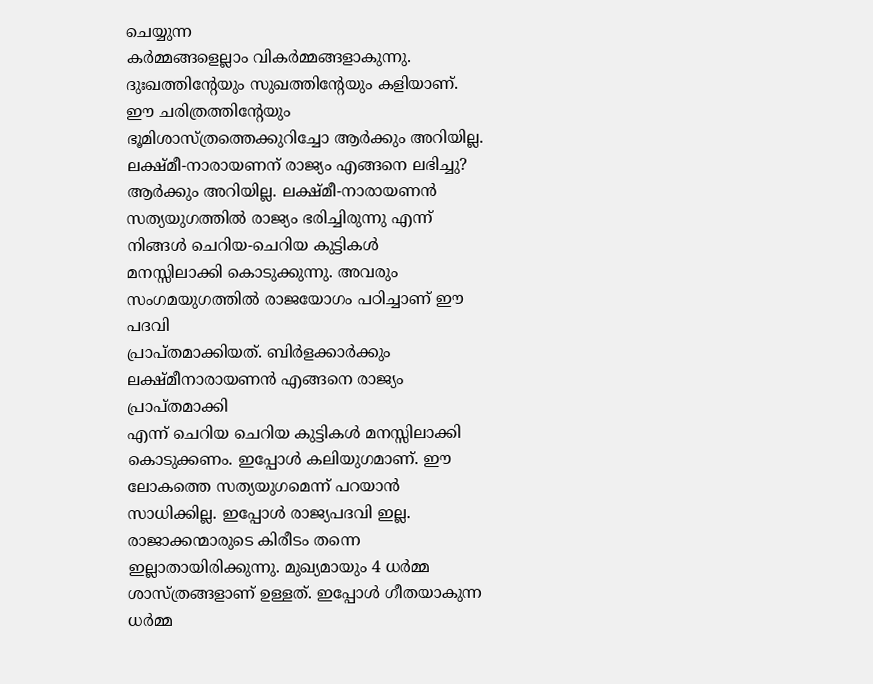ചെയ്യുന്ന
കർമ്മങ്ങളെല്ലാം വികർമ്മങ്ങളാകുന്നു. ദുഃഖത്തിന്റേയും സുഖത്തിന്റേയും കളിയാണ്.
ഈ ചരിത്രത്തിന്റേയും ഭൂമിശാസ്ത്രത്തെക്കുറിച്ചോ ആർക്കും അറിയില്ല.
ലക്ഷ്മീ-നാരായണന് രാജ്യം എങ്ങനെ ലഭിച്ചു? ആർക്കും അറിയില്ല. ലക്ഷ്മീ-നാരായണൻ
സത്യയുഗത്തിൽ രാജ്യം ഭരിച്ചിരുന്നു എന്ന് നിങ്ങൾ ചെറിയ-ചെറിയ കുട്ടികൾ
മനസ്സിലാക്കി കൊടുക്കുന്നു. അവരും സംഗമയുഗത്തിൽ രാജയോഗം പഠിച്ചാണ് ഈ പദവി
പ്രാപ്തമാക്കിയത്. ബിർളക്കാർക്കും ലക്ഷ്മീനാരായണൻ എങ്ങനെ രാജ്യം പ്രാപ്തമാക്കി
എന്ന് ചെറിയ ചെറിയ കുട്ടികൾ മനസ്സിലാക്കി കൊടുക്കണം. ഇപ്പോൾ കലിയുഗമാണ്. ഈ
ലോകത്തെ സത്യയുഗമെന്ന് പറയാൻ സാധിക്കില്ല. ഇപ്പോൾ രാജ്യപദവി ഇല്ല.
രാജാക്കന്മാരുടെ കിരീടം തന്നെ ഇല്ലാതായിരിക്കുന്നു. മുഖ്യമായും 4 ധർമ്മ
ശാസ്ത്രങ്ങളാണ് ഉള്ളത്. ഇപ്പോൾ ഗീതയാകുന്ന ധർമ്മ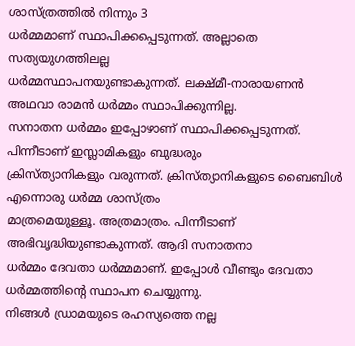ശാസ്ത്രത്തിൽ നിന്നും 3
ധർമ്മമാണ് സ്ഥാപിക്കപ്പെടുന്നത്. അല്ലാതെ സത്യയുഗത്തിലല്ല
ധർമ്മസ്ഥാപനയുണ്ടാകുന്നത്. ലക്ഷ്മീ-നാരായണൻ അഥവാ രാമൻ ധർമ്മം സ്ഥാപിക്കുന്നില്ല.
സനാതന ധർമ്മം ഇപ്പോഴാണ് സ്ഥാപിക്കപ്പെടുന്നത്. പിന്നീടാണ് ഇസ്ലാമികളും ബുദ്ധരും
ക്രിസ്ത്യാനികളും വരുന്നത്. ക്രിസ്ത്യാനികളുടെ ബൈബിൾ എന്നൊരു ധർമ്മ ശാസ്ത്രം
മാത്രമെയുള്ളൂ. അത്രമാത്രം. പിന്നീടാണ് അഭിവൃദ്ധിയുണ്ടാകുന്നത്. ആദി സനാതനാ
ധർമ്മം ദേവതാ ധർമ്മമാണ്. ഇപ്പോൾ വീണ്ടും ദേവതാ ധർമ്മത്തിന്റെ സ്ഥാപന ചെയ്യുന്നു.
നിങ്ങൾ ഡ്രാമയുടെ രഹസ്യത്തെ നല്ല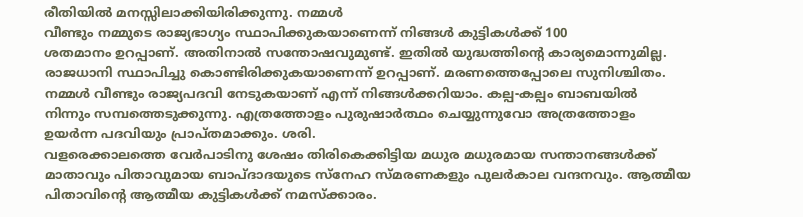രീതിയിൽ മനസ്സിലാക്കിയിരിക്കുന്നു. നമ്മൾ
വീണ്ടും നമ്മുടെ രാജ്യഭാഗ്യം സ്ഥാപിക്കുകയാണെന്ന് നിങ്ങൾ കുട്ടികൾക്ക് 100
ശതമാനം ഉറപ്പാണ്. അതിനാൽ സന്തോഷവുമുണ്ട്. ഇതിൽ യുദ്ധത്തിന്റെ കാര്യമൊന്നുമില്ല.
രാജധാനി സ്ഥാപിച്ചു കൊണ്ടിരിക്കുകയാണെന്ന് ഉറപ്പാണ്. മരണത്തെപ്പോലെ സുനിശ്ചിതം.
നമ്മൾ വീണ്ടും രാജ്യപദവി നേടുകയാണ് എന്ന് നിങ്ങൾക്കറിയാം. കല്പ-കല്പം ബാബയിൽ
നിന്നും സമ്പത്തെടുക്കുന്നു. എത്രത്തോളം പുരുഷാർത്ഥം ചെയ്യുന്നുവോ അത്രത്തോളം
ഉയർന്ന പദവിയും പ്രാപ്തമാക്കും. ശരി.
വളരെക്കാലത്തെ വേർപാടിനു ശേഷം തിരികെക്കിട്ടിയ മധുര മധുരമായ സന്താനങ്ങൾക്ക്
മാതാവും പിതാവുമായ ബാപ്ദാദയുടെ സ്നേഹ സ്മരണകളും പുലർകാല വന്ദനവും. ആത്മീയ
പിതാവിന്റെ ആത്മീയ കുട്ടികൾക്ക് നമസ്ക്കാരം.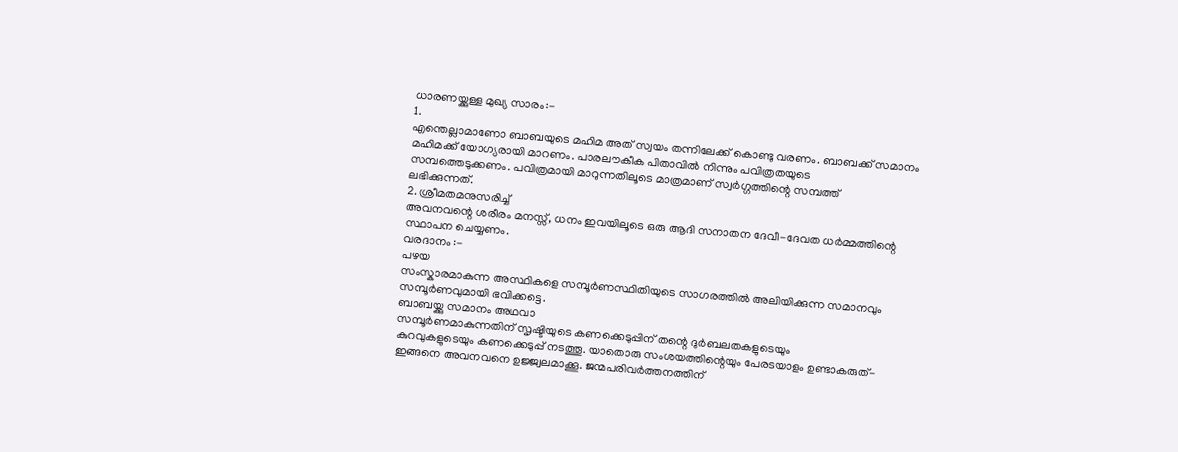ധാരണയ്ക്കുള്ള മുഖ്യ സാരം:-
1.
എന്തെല്ലാമാണോ ബാബയുടെ മഹിമ അത് സ്വയം തന്നിലേക്ക് കൊണ്ടു വരണം. ബാബക്ക് സമാനം
മഹിമക്ക് യോഗ്യരായി മാറണം. പാരലൗകീക പിതാവിൽ നിന്നും പവിത്രതയുടെ
സമ്പത്തെടുക്കണം. പവിത്രമായി മാറുന്നതിലൂടെ മാത്രമാണ് സ്വർഗ്ഗത്തിന്റെ സമ്പത്ത്
ലഭിക്കുന്നത്.
2. ശ്രീമതമനുസരിച്ച്
അവനവന്റെ ശരീരം മനസ്സ്, ധനം ഇവയിലൂടെ ഒരു ആദി സനാതന ദേവീ-ദേവത ധർമ്മത്തിന്റെ
സ്ഥാപന ചെയ്യണം.
വരദാനം :-
പഴയ
സംസ്കാരമാകുന്ന അസ്ഥികളെ സമ്പൂർണസ്ഥിതിയുടെ സാഗരത്തിൽ അലിയിക്കുന്ന സമാനവും
സമ്പൂർണവുമായി ഭവിക്കട്ടെ.
ബാബയ്ക്കു സമാനം അഥവാ
സമ്പൂർണമാകുന്നതിന് സൃഷ്ടിയുടെ കണക്കെടുപ്പിന് തന്റെ ദുർബലതകളുടെയും
കുറവുകളുടെയും കണക്കെടുപ്പ് നടത്തൂ. യാതൊരു സംശയത്തിന്റെയും പേരടയാളം ഉണ്ടാകരുത്-
ഇങ്ങനെ അവനവനെ ഉജ്ജ്വലമാക്കൂ. ജന്മപരിവർത്തനത്തിന്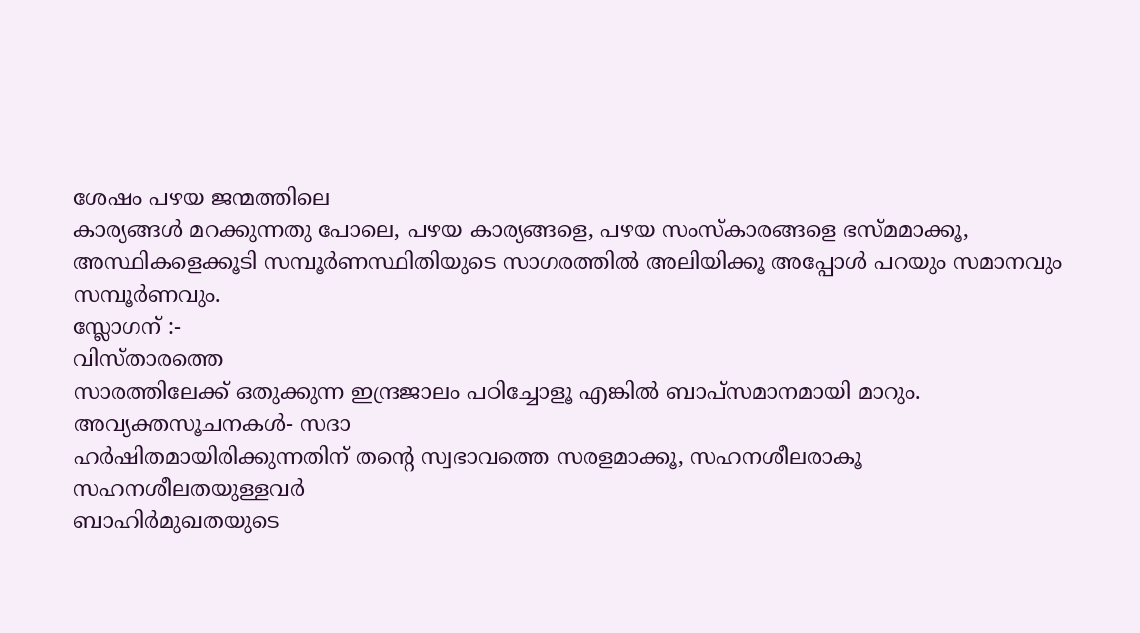ശേഷം പഴയ ജന്മത്തിലെ
കാര്യങ്ങൾ മറക്കുന്നതു പോലെ, പഴയ കാര്യങ്ങളെ, പഴയ സംസ്കാരങ്ങളെ ഭസ്മമാക്കൂ,
അസ്ഥികളെക്കൂടി സമ്പൂർണസ്ഥിതിയുടെ സാഗരത്തിൽ അലിയിക്കൂ അപ്പോൾ പറയും സമാനവും
സമ്പൂർണവും.
സ്ലോഗന് :-
വിസ്താരത്തെ
സാരത്തിലേക്ക് ഒതുക്കുന്ന ഇന്ദ്രജാലം പഠിച്ചോളൂ എങ്കിൽ ബാപ്സമാനമായി മാറും.
അവ്യക്തസൂചനകൾ- സദാ
ഹർഷിതമായിരിക്കുന്നതിന് തന്റെ സ്വഭാവത്തെ സരളമാക്കൂ, സഹനശീലരാകൂ
സഹനശീലതയുള്ളവർ
ബാഹിർമുഖതയുടെ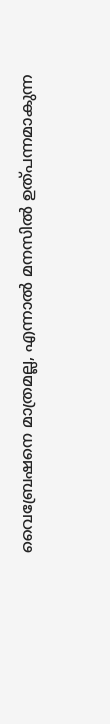വൈബ്രേഷനെ മാത്രമല്ല, എന്നാൽ മനസിൽ ഉത്പന്നമാകുന്ന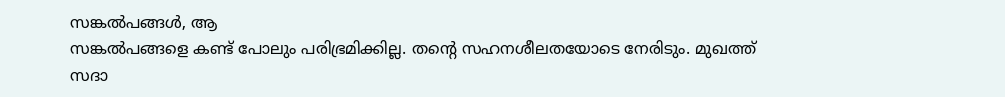സങ്കൽപങ്ങൾ, ആ
സങ്കൽപങ്ങളെ കണ്ട് പോലും പരിഭ്രമിക്കില്ല. തന്റെ സഹനശീലതയോടെ നേരിടും. മുഖത്ത്
സദാ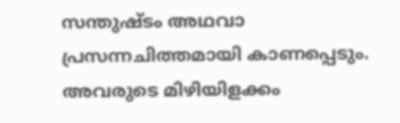സന്തുഷ്ടം അഥവാ പ്രസന്നചിത്തമായി കാണപ്പെടും. അവരുടെ മിഴിയിളക്കം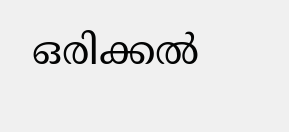ഒരിക്കൽ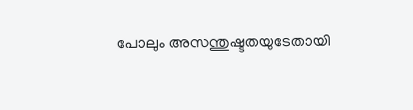പോലും അസന്തുഷ്ടതയുടേതായി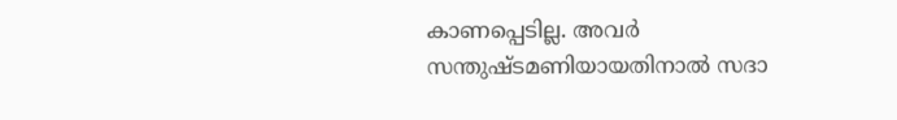കാണപ്പെടില്ല. അവർ സന്തുഷ്ടമണിയായതിനാൽ സദാ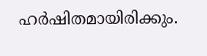ഹർഷിതമായിരിക്കും.